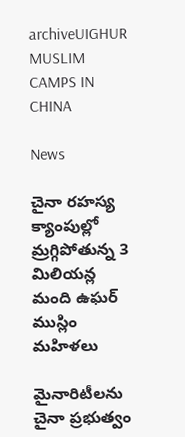archiveUIGHUR MUSLIM CAMPS IN CHINA

News

చైనా ర‌హ‌స్య క్యాంపుల్లో మ్రగ్గిపోతున్న 3 మిలియ‌న్ల మంది ఉఘ‌ర్ ముస్లిం మ‌హిళ‌లు

మైనారిటీల‌ను చైనా ప్ర‌భుత్వం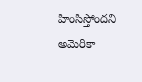హింసిస్తోంద‌ని అమెరికా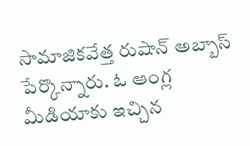సామాజిక‌వేత్త రుషాన్ అబ్బాస్ పేర్కొన్నారు. ఓ ఆంగ్ల మీడియాకు ఇచ్చిన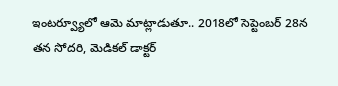ఇంట‌ర్వ్యూలో ఆమె మాట్లాడుతూ.. 2018లో సెప్టెంబ‌ర్ 28న త‌న సోద‌రి, మెడిక‌ల్ డాక్ట‌ర్‌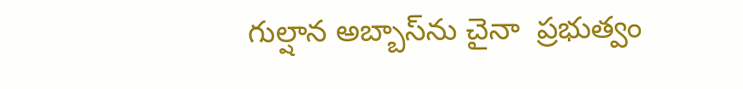గుల్షాన అబ్బాస్‌ను చైనా  ప్ర‌భుత్వం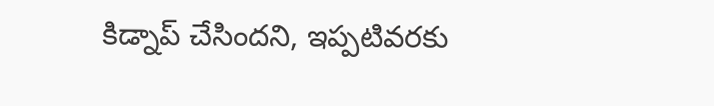కిడ్నాప్ చేసింద‌ని, ఇప్ప‌టివ‌ర‌కు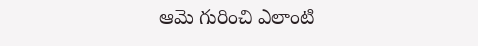ఆమె గురించి ఎలాంటి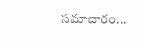స‌మాచారం...